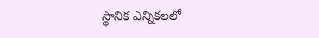స్థానిక ఎన్నికలలో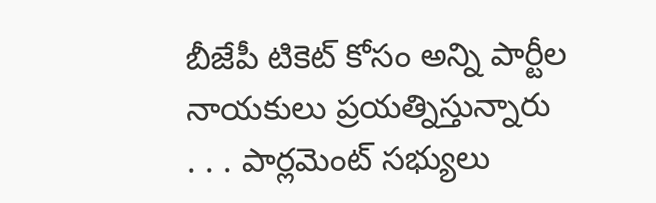బీజేపీ టికెట్ కోసం అన్ని పార్టీల నాయకులు ప్రయత్నిస్తున్నారు
. . . పార్లమెంట్ సభ్యులు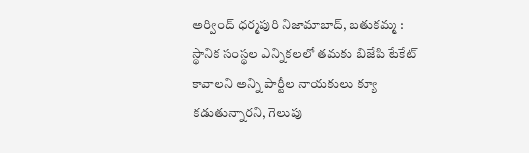అర్వింద్ ధర్మపురి నిజామాబాద్, బతుకమ్మ : స్థానిక సంస్థల ఎన్నికలలో తమకు బిజేపి టేకేట్ కావాలని అన్ని పార్టీల నాయకులు క్యూ కడుతున్నారని, గెలుపు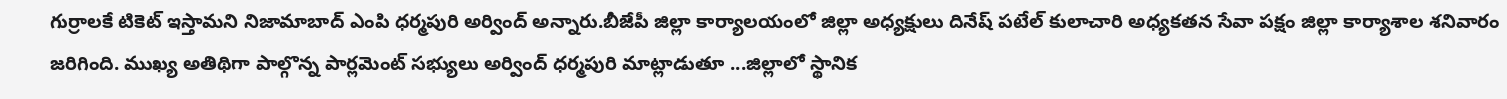గుర్రాలకే టికెట్ ఇస్తామని నిజామాబాద్ ఎంపి ధర్మపురి అర్వింద్ అన్నారు.బీజేపీ జిల్లా కార్యాలయంలో జిల్లా అధ్యక్షులు దినేష్ పటేల్ కులాచారి అధ్యకతన సేవా పక్షం జిల్లా కార్యాశాల శనివారం జరిగింది. ముఖ్య అతిథిగా పాల్గొన్న పార్లమెంట్ సభ్యులు అర్వింద్ ధర్మపురి మాట్లాడుతూ ...జిల్లాలో స్థానిక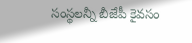సంస్థలన్నీ బీజేపీ కైవసం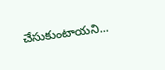చేసుకుంటాయని...